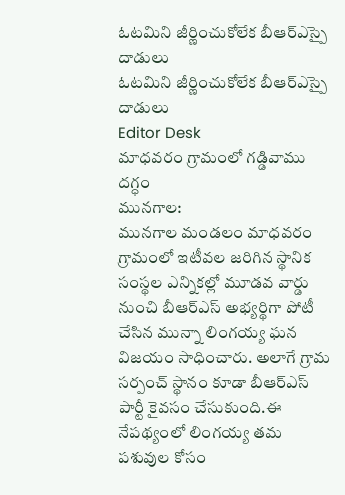ఓటమిని జీర్ణించుకోలేక బీఆర్ఎస్పై దాడులు
ఓటమిని జీర్ణించుకోలేక బీఆర్ఎస్పై దాడులు
Editor Desk
మాధవరం గ్రామంలో గడ్డివాము దగ్ధం
మునగాల:
మునగాల మండలం మాధవరం గ్రామంలో ఇటీవల జరిగిన స్థానిక సంస్థల ఎన్నికల్లో మూడవ వార్డు నుంచి బీఆర్ఎస్ అభ్యర్థిగా పోటీ చేసిన మున్నా లింగయ్య ఘన విజయం సాధించారు. అలాగే గ్రామ సర్పంచ్ స్థానం కూడా బీఆర్ఎస్ పార్టీ కైవసం చేసుకుంది.ఈ నేపథ్యంలో లింగయ్య తమ పశువుల కోసం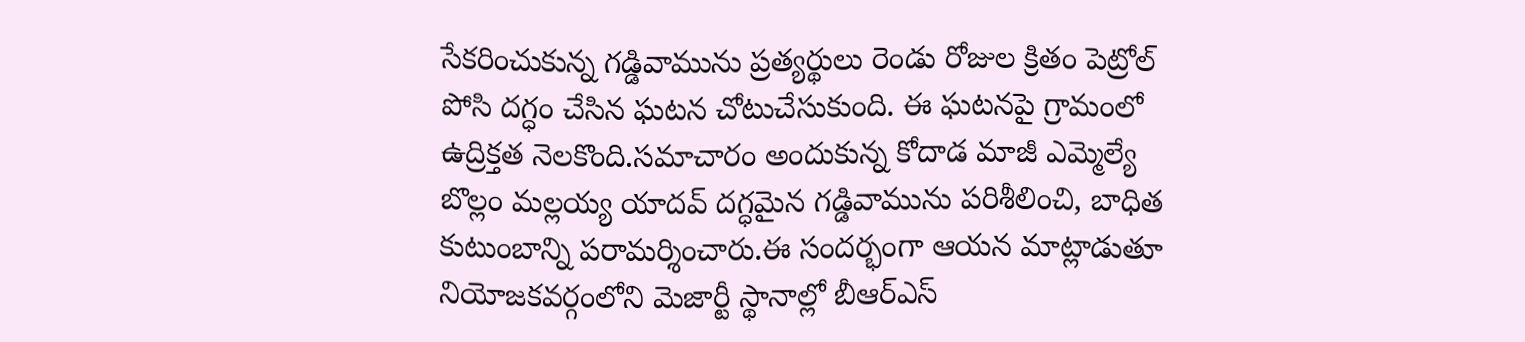సేకరించుకున్న గడ్డివామును ప్రత్యర్థులు రెండు రోజుల క్రితం పెట్రోల్ పోసి దగ్ధం చేసిన ఘటన చోటుచేసుకుంది. ఈ ఘటనపై గ్రామంలో ఉద్రిక్తత నెలకొంది.సమాచారం అందుకున్న కోదాడ మాజీ ఎమ్మెల్యే బొల్లం మల్లయ్య యాదవ్ దగ్ధమైన గడ్డివామును పరిశీలించి, బాధిత కుటుంబాన్ని పరామర్శించారు.ఈ సందర్భంగా ఆయన మాట్లాడుతూ నియోజకవర్గంలోని మెజార్టీ స్థానాల్లో బీఆర్ఎస్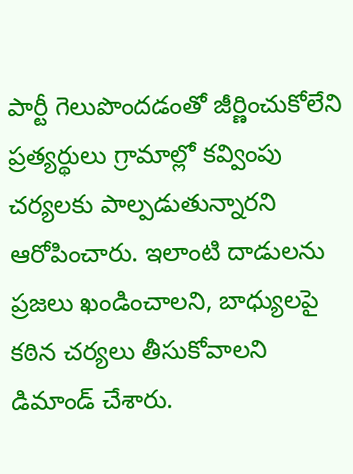పార్టీ గెలుపొందడంతో జీర్ణించుకోలేని ప్రత్యర్థులు గ్రామాల్లో కవ్వింపు చర్యలకు పాల్పడుతున్నారని ఆరోపించారు. ఇలాంటి దాడులను ప్రజలు ఖండించాలని, బాధ్యులపై కఠిన చర్యలు తీసుకోవాలని డిమాండ్ చేశారు.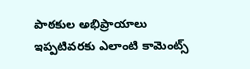పాఠకుల అభిప్రాయాలు
ఇప్పటివరకు ఎలాంటి కామెంట్స్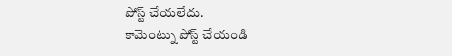పోస్ట్ చేయలేదు.
కామెంట్ను పోస్ట్ చేయండి